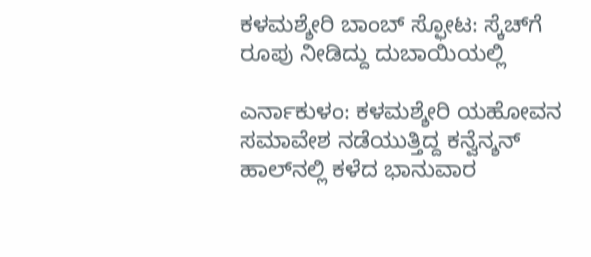ಕಳಮಶ್ಶೇರಿ ಬಾಂಬ್ ಸ್ಫೋಟ: ಸ್ಕೆಚ್‌ಗೆ ರೂಪು ನೀಡಿದ್ದು ದುಬಾಯಿಯಲ್ಲಿ

ಎರ್ನಾಕುಳಂ: ಕಳಮಶ್ಶೇರಿ ಯಹೋವನ ಸಮಾವೇಶ ನಡೆಯುತ್ತಿದ್ದ ಕನ್ವೆನ್ಶನ್ ಹಾಲ್‌ನಲ್ಲಿ ಕಳೆದ ಭಾನುವಾರ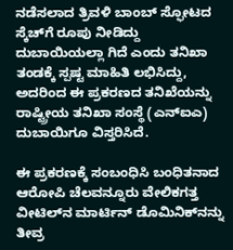ನಡೆಸಲಾದ ತ್ರಿವಳಿ ಬಾಂಬ್ ಸ್ಫೋಟದ ಸ್ಕೆಚ್‌ಗೆ ರೂಪು ನೀಡಿದ್ದು  ದುಬಾಯಿಯಲ್ಲಾ ಗಿದೆ ಎಂದು ತನಿಖಾ ತಂಡಕ್ಕೆ ಸ್ಪಷ್ಟ ಮಾಹಿತಿ ಲಭಿಸಿದ್ದು, ಅದರಿಂದ ಈ ಪ್ರಕರಣದ ತನಿಖೆಯನ್ನು ರಾಷ್ಟ್ರೀಯ ತನಿಖಾ ಸಂಸ್ಥೆ (ಎನ್‌ಐಎ) ದುಬಾಯಿಗೂ ವಿಸ್ತರಿಸಿದೆ.

ಈ ಪ್ರಕರಣಕ್ಕೆ ಸಂಬಂಧಿಸಿ ಬಂಧಿತನಾದ ಆರೋಪಿ ಚೆಲವನ್ನೂರು ವೇಲಿಕಗತ್ತ ವೀಟಿಲ್‌ನ ಮಾರ್ಟಿನ್ ಡೊಮಿನಿಕ್‌ನನ್ನು ತೀವ್ರ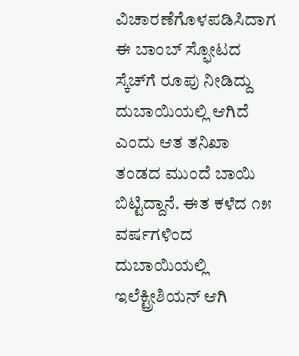ವಿಚಾರಣೆಗೊಳಪಡಿಸಿದಾಗ ಈ ಬಾಂಬ್ ಸ್ಫೋಟದ ಸ್ಕೆಚ್‌ಗೆ ರೂಪು ನೀಡಿದ್ದು ದುಬಾಯಿಯಲ್ಲಿ ಆಗಿದೆ ಎಂದು ಆತ ತನಿಖಾ ತಂಡದ ಮುಂದೆ ಬಾಯಿ ಬಿಟ್ಟಿದ್ದಾನೆ. ಈತ ಕಳೆದ ೧೫ ವರ್ಷಗಳಿಂದ ದುಬಾಯಿಯಲ್ಲಿ ಇಲೆಕ್ಟ್ರೀಶಿಯನ್ ಆಗಿ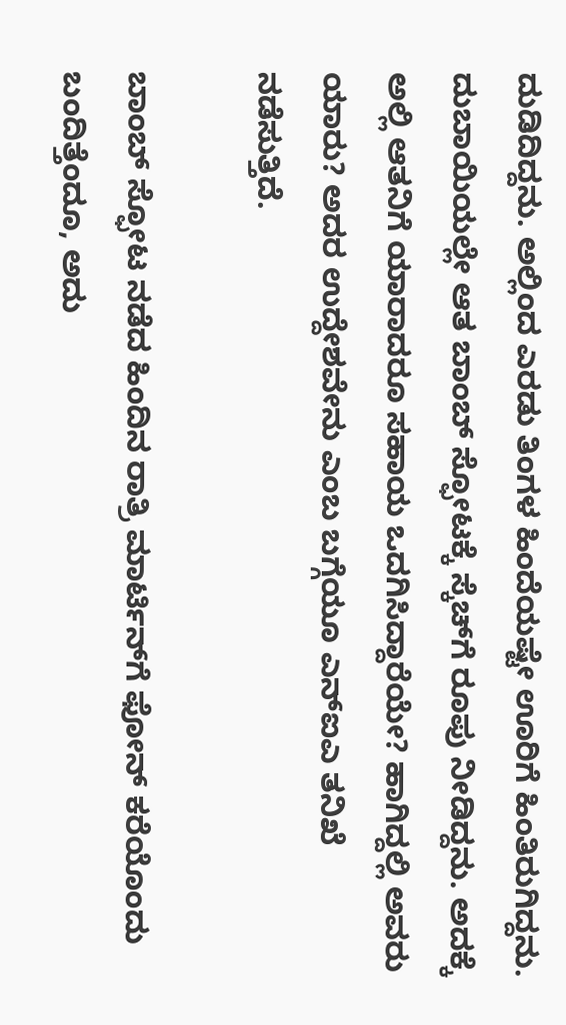ದುಡಿದಿದ್ದನು. ಅಲ್ಲಿಂದ ಎರಡು ತಿಂಗಳ ಹಿಂದೆಯಷ್ಟೇ ಊರಿಗೆ ಹಿಂತಿರುಗಿದ್ದನು. ದುಬಾಯಿಯಲ್ಲೇ ಆತ ಬಾಂಬ್ ಸ್ಫೋಟಕ್ಕೆ ಸ್ಕೆಚ್‌ಗೆ ರೂಪು ನೀಡಿದ್ದನು. ಅದಕ್ಕೆ ಅಲ್ಲಿ ಆತನಿಗೆ ಯಾರಾದರೂ ಸಹಾಯ ಒದಗಿಸಿದ್ದಾರೆಯೇ? ಹಾಗಿದ್ದಲ್ಲಿ ಅವರು ಯಾರು? ಅದರ ಉದ್ದೇಶವೇನು ಎಂಬ ಬಗ್ಗೆಯೂ ಎನ್‌ಐಎ ತನಿಖೆ ನಡೆಸುತ್ತಿದೆ.

ಬಾಂಬ್ ಸ್ಫೋಟ ನಡೆದ ಹಿಂದಿನ ರಾತ್ರಿ ಮಾರ್ಟಿನ್‌ಗೆ ಫೋನ್ ಕರೆಯೊಂದು ಬಂದಿತ್ತೆಂದೂ, ಅದು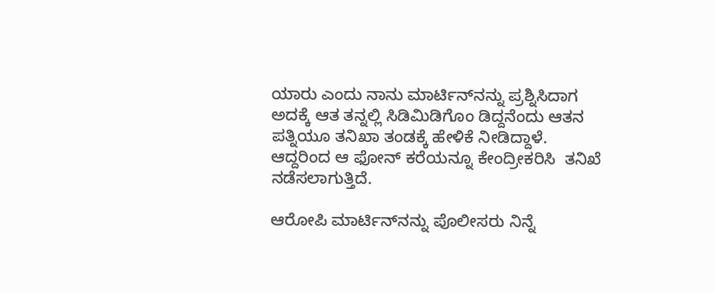ಯಾರು ಎಂದು ನಾನು ಮಾರ್ಟಿನ್‌ನನ್ನು ಪ್ರಶ್ನಿಸಿದಾಗ ಅದಕ್ಕೆ ಆತ ತನ್ನಲ್ಲಿ ಸಿಡಿಮಿಡಿಗೊಂ ಡಿದ್ದನೆಂದು ಆತನ ಪತ್ನಿಯೂ ತನಿಖಾ ತಂಡಕ್ಕೆ ಹೇಳಿಕೆ ನೀಡಿದ್ದಾಳೆ. ಆದ್ದರಿಂದ ಆ ಫೋನ್ ಕರೆಯನ್ನೂ ಕೇಂದ್ರೀಕರಿಸಿ  ತನಿಖೆ ನಡೆಸಲಾಗುತ್ತಿದೆ.

ಆರೋಪಿ ಮಾರ್ಟಿನ್‌ನನ್ನು ಪೊಲೀಸರು ನಿನ್ನೆ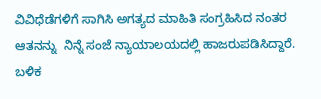ವಿವಿಧೆಡೆಗಳಿಗೆ ಸಾಗಿಸಿ ಅಗತ್ಯದ ಮಾಹಿತಿ ಸಂಗ್ರಹಿಸಿದ ನಂತರ  ಆತನನ್ನು  ನಿನ್ನೆ ಸಂಜೆ ನ್ಯಾಯಾಲಯದಲ್ಲಿ ಹಾಜರುಪಡಿಸಿದ್ದಾರೆ. ಬಳಿಕ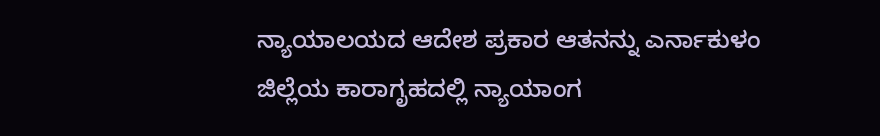ನ್ಯಾಯಾಲಯದ ಆದೇಶ ಪ್ರಕಾರ ಆತನನ್ನು ಎರ್ನಾಕುಳಂ ಜಿಲ್ಲೆಯ ಕಾರಾಗೃಹದಲ್ಲಿ ನ್ಯಾಯಾಂಗ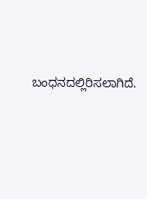ಬಂಧನದಲ್ಲಿರಿಸಲಾಗಿದೆ.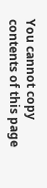You cannot copy contents of this page